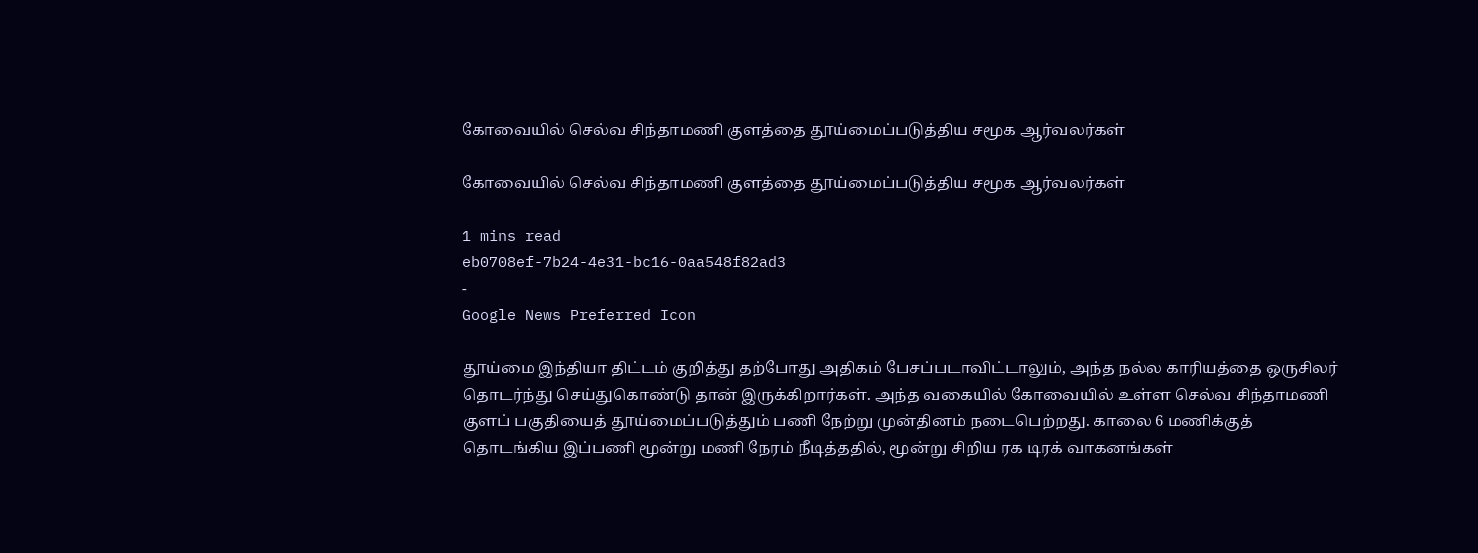கோவையில் செல்வ சிந்தாமணி குளத்தை தூய்மைப்படுத்திய சமூக ஆர்வலர்கள்

கோவையில் செல்வ சிந்தாமணி குளத்தை தூய்மைப்படுத்திய சமூக ஆர்வலர்கள்

1 mins read
eb0708ef-7b24-4e31-bc16-0aa548f82ad3
-
Google News Preferred Icon

தூய்மை இந்தியா திட்டம் குறித்து தற்போது அதிகம் பேசப்படாவிட்டாலும், அந்த நல்ல காரியத்தை ஒருசிலர் தொடர்ந்து செய்துகொண்டு தான் இருக்கிறார்கள். அந்த வகையில் கோவையில் உள்ள செல்வ சிந்தாமணி குளப் பகுதியைத் தூய்மைப்படுத்தும் பணி நேற்று முன்தினம் நடைபெற்றது. காலை 6 மணிக்குத் தொடங்கிய இப்பணி மூன்று மணி நேரம் நீடித்ததில், மூன்று சிறிய ரக டிரக் வாகனங்கள்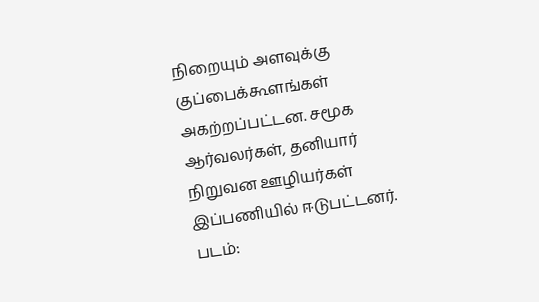நிறையும் அளவுக்கு குப்பைக்கூளங்கள் அகற்றப்பட்டன. சமூக ஆர்வலர்கள், தனியார் நிறுவன ஊழியர்கள் இப்பணியில் ஈடுபட்டனர். படம்: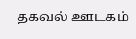தகவல் ஊடகம்